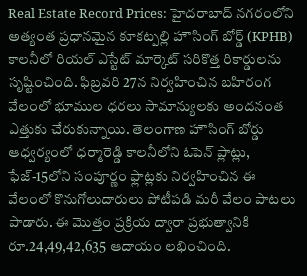Real Estate Record Prices: హైదరాబాద్ నగరంలోని అత్యంత ప్రధానమైన కూకట్పల్లి హౌసింగ్ బోర్డ్ (KPHB) కాలనీలో రియల్ ఎస్టేట్ మార్కెట్ సరికొత్త రికార్డులను సృష్టించింది. ఫిబ్రవరి 27న నిర్వహించిన బహిరంగ వేలంలో భూముల ధరలు సామాన్యులకు అందనంత ఎత్తుకు చేరుకున్నాయి. తెలంగాణ హౌసింగ్ బోర్డు ఆధ్వర్యంలో ధర్మారెడ్డి కాలనీలోని ఓపెన్ ప్లాట్లు, ఫేజ్-15లోని సంపూర్ణం ఫ్లాట్లకు నిర్వహించిన ఈ వేలంలో కొనుగోలుదారులు పోటీపడి మరీ వేలం పాటలు పాడారు. ఈ మొత్తం ప్రక్రియ ద్వారా ప్రభుత్వానికి రూ.24,49,42,635 ఆదాయం లభించింది.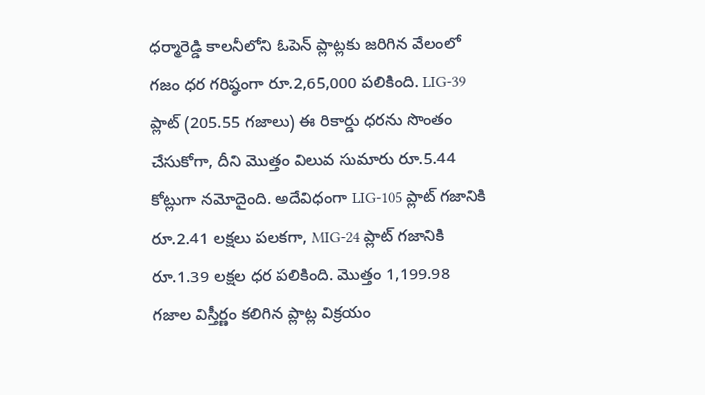ధర్మారెడ్డి కాలనీలోని ఓపెన్ ప్లాట్లకు జరిగిన వేలంలో గజం ధర గరిష్ఠంగా రూ.2,65,000 పలికింది. LIG-39 ప్లాట్ (205.55 గజాలు) ఈ రికార్డు ధరను సొంతం చేసుకోగా, దీని మొత్తం విలువ సుమారు రూ.5.44 కోట్లుగా నమోదైంది. అదేవిధంగా LIG-105 ప్లాట్ గజానికి రూ.2.41 లక్షలు పలకగా, MIG-24 ప్లాట్ గజానికి రూ.1.39 లక్షల ధర పలికింది. మొత్తం 1,199.98 గజాల విస్తీర్ణం కలిగిన ప్లాట్ల విక్రయం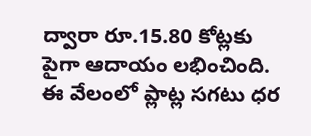ద్వారా రూ.15.80 కోట్లకు పైగా ఆదాయం లభించింది. ఈ వేలంలో ప్లాట్ల సగటు ధర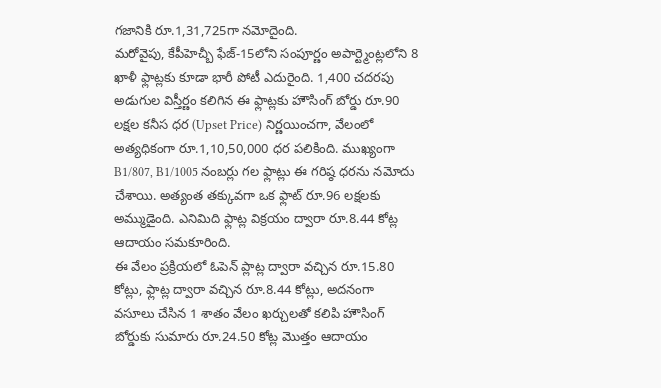గజానికి రూ.1,31,725గా నమోదైంది.
మరోవైపు, కేపీహెచ్బీ ఫేజ్-15లోని సంపూర్ణం అపార్ట్మెంట్లలోని 8 ఖాళీ ఫ్లాట్లకు కూడా భారీ పోటీ ఎదురైంది. 1,400 చదరపు అడుగుల విస్తీర్ణం కలిగిన ఈ ఫ్లాట్లకు హౌసింగ్ బోర్డు రూ.90 లక్షల కనీస ధర (Upset Price) నిర్ణయించగా, వేలంలో అత్యధికంగా రూ.1,10,50,000 ధర పలికింది. ముఖ్యంగా B1/807, B1/1005 నంబర్లు గల ఫ్లాట్లు ఈ గరిష్ఠ ధరను నమోదు చేశాయి. అత్యంత తక్కువగా ఒక ఫ్లాట్ రూ.96 లక్షలకు అమ్ముడైంది. ఎనిమిది ఫ్లాట్ల విక్రయం ద్వారా రూ.8.44 కోట్ల ఆదాయం సమకూరింది.
ఈ వేలం ప్రక్రియలో ఓపెన్ ప్లాట్ల ద్వారా వచ్చిన రూ.15.80 కోట్లు, ఫ్లాట్ల ద్వారా వచ్చిన రూ.8.44 కోట్లు, అదనంగా వసూలు చేసిన 1 శాతం వేలం ఖర్చులతో కలిపి హౌసింగ్ బోర్డుకు సుమారు రూ.24.50 కోట్ల మొత్తం ఆదాయం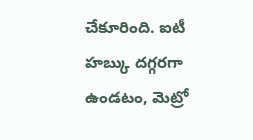చేకూరింది. ఐటీ హబ్కు దగ్గరగా ఉండటం, మెట్రో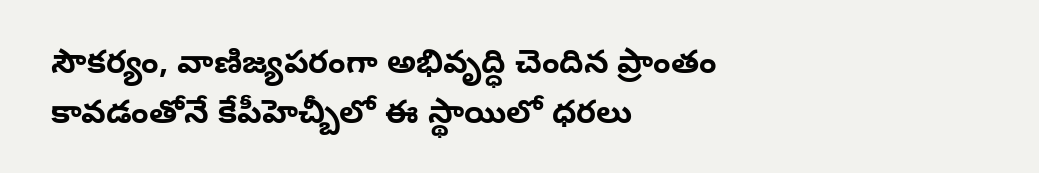సౌకర్యం, వాణిజ్యపరంగా అభివృద్ధి చెందిన ప్రాంతం కావడంతోనే కేపీహెచ్బీలో ఈ స్థాయిలో ధరలు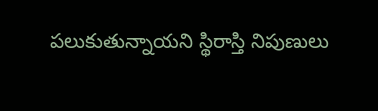పలుకుతున్నాయని స్థిరాస్తి నిపుణులు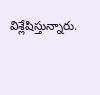విశ్లేషిస్తున్నారు.